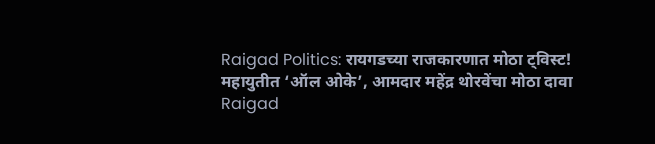Raigad Politics: रायगडच्या राजकारणात मोठा ट्विस्ट! महायुतीत ‘ऑल ओके’, आमदार महेंद्र थोरवेंचा मोठा दावा
Raigad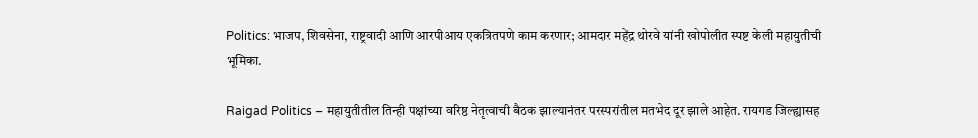Politics: भाजप, शिवसेना, राष्ट्रवादी आणि आरपीआय एकत्रितपणे काम करणार; आमदार महेंद्र थोरवे यांनी खोपोलीत स्पष्ट केली महायुतीची भूमिका.

Raigad Politics – महायुतीतील तिन्ही पक्षांच्या वरिष्ठ नेतृत्वाची बैठक झाल्यानंतर परस्परांतील मतभेद दूर झाले आहेत. रायगड जिल्ह्यासह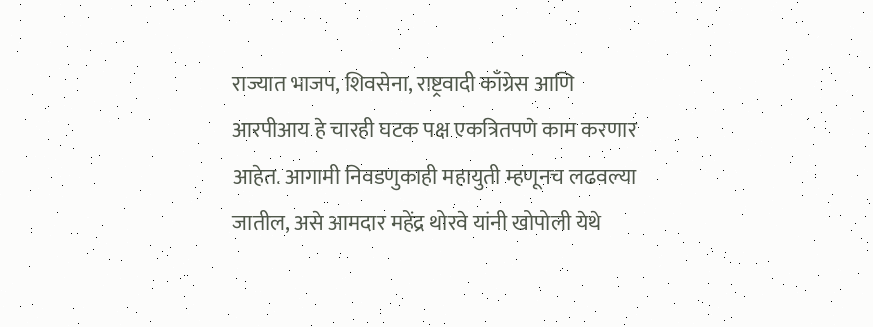राज्यात भाजप, शिवसेना, राष्ट्रवादी काँग्रेस आणि आरपीआय हे चारही घटक पक्ष एकत्रितपणे काम करणार आहेत. आगामी निवडणुकाही महायुती म्हणूनच लढवल्या जातील, असे आमदार महेंद्र थोरवे यांनी खोपोली येथे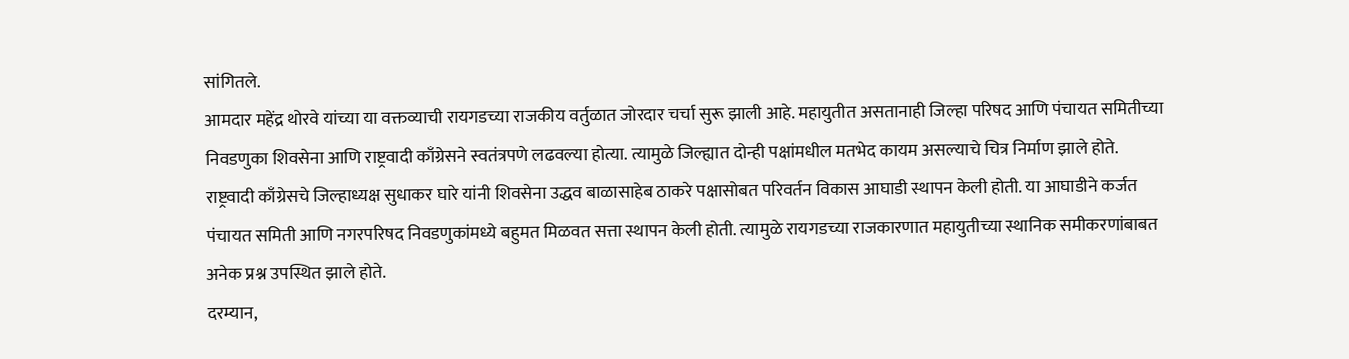सांगितले.
आमदार महेंद्र थोरवे यांच्या या वक्तव्याची रायगडच्या राजकीय वर्तुळात जोरदार चर्चा सुरू झाली आहे. महायुतीत असतानाही जिल्हा परिषद आणि पंचायत समितीच्या निवडणुका शिवसेना आणि राष्ट्रवादी काँग्रेसने स्वतंत्रपणे लढवल्या होत्या. त्यामुळे जिल्ह्यात दोन्ही पक्षांमधील मतभेद कायम असल्याचे चित्र निर्माण झाले होते.
राष्ट्रवादी काँग्रेसचे जिल्हाध्यक्ष सुधाकर घारे यांनी शिवसेना उद्धव बाळासाहेब ठाकरे पक्षासोबत परिवर्तन विकास आघाडी स्थापन केली होती. या आघाडीने कर्जत पंचायत समिती आणि नगरपरिषद निवडणुकांमध्ये बहुमत मिळवत सत्ता स्थापन केली होती. त्यामुळे रायगडच्या राजकारणात महायुतीच्या स्थानिक समीकरणांबाबत अनेक प्रश्न उपस्थित झाले होते.
दरम्यान,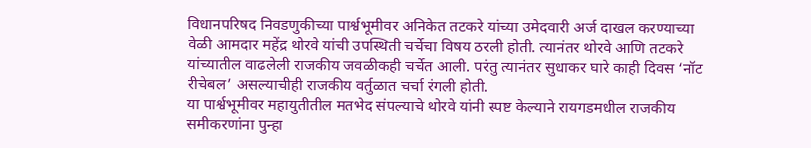विधानपरिषद निवडणुकीच्या पार्श्वभूमीवर अनिकेत तटकरे यांच्या उमेदवारी अर्ज दाखल करण्याच्या वेळी आमदार महेंद्र थोरवे यांची उपस्थिती चर्चेचा विषय ठरली होती. त्यानंतर थोरवे आणि तटकरे यांच्यातील वाढलेली राजकीय जवळीकही चर्चेत आली. परंतु त्यानंतर सुधाकर घारे काही दिवस ‘नॉट रीचेबल’ असल्याचीही राजकीय वर्तुळात चर्चा रंगली होती.
या पार्श्वभूमीवर महायुतीतील मतभेद संपल्याचे थोरवे यांनी स्पष्ट केल्याने रायगडमधील राजकीय समीकरणांना पुन्हा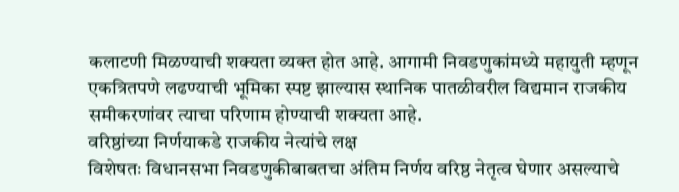कलाटणी मिळण्याची शक्यता व्यक्त होत आहे. आगामी निवडणुकांमध्ये महायुती म्हणून एकत्रितपणे लढण्याची भूमिका स्पष्ट झाल्यास स्थानिक पातळीवरील विद्यमान राजकीय समीकरणांवर त्याचा परिणाम होण्याची शक्यता आहे.
वरिष्ठांच्या निर्णयाकडे राजकीय नेत्यांचे लक्ष
विशेषतः विधानसभा निवडणुकीबाबतचा अंतिम निर्णय वरिष्ठ नेतृत्व घेणार असल्याचे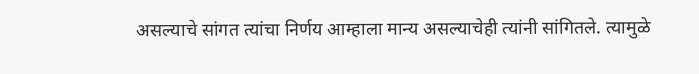असल्याचे सांगत त्यांचा निर्णय आम्हाला मान्य असल्याचेही त्यांनी सांगितले. त्यामुळे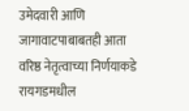उमेदवारी आणि जागावाटपाबाबतही आता वरिष्ठ नेतृत्वाच्या निर्णयाकडे रायगडमधील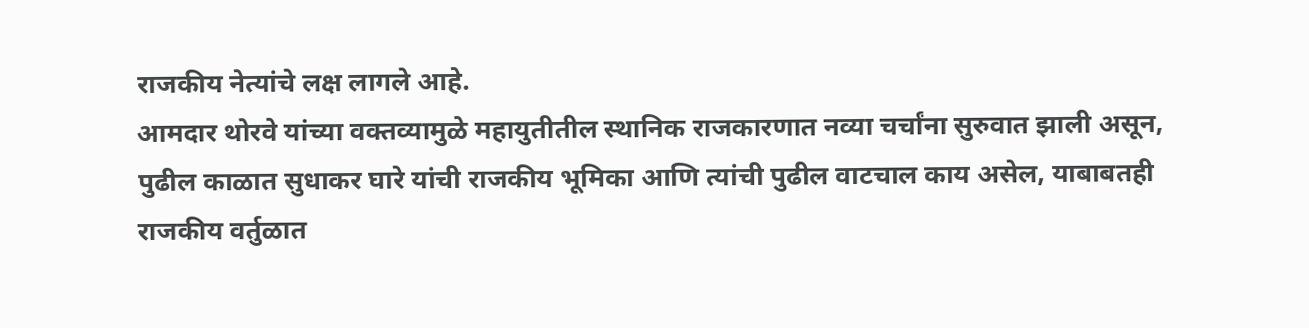राजकीय नेत्यांचे लक्ष लागले आहे.
आमदार थोरवे यांच्या वक्तव्यामुळे महायुतीतील स्थानिक राजकारणात नव्या चर्चांना सुरुवात झाली असून, पुढील काळात सुधाकर घारे यांची राजकीय भूमिका आणि त्यांची पुढील वाटचाल काय असेल, याबाबतही राजकीय वर्तुळात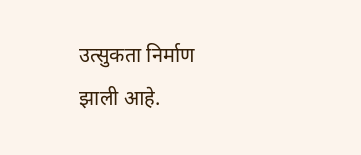उत्सुकता निर्माण झाली आहे.